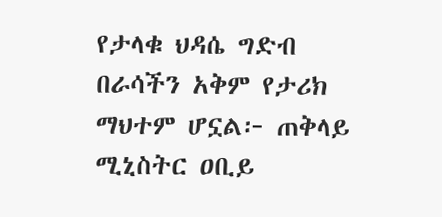የታላቁ ህዳሴ ግድብ በራሳችን አቅም የታሪክ ማህተም ሆኗል፦ ጠቅላይ ሚኒስትር ዐቢይ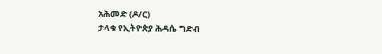አሕመድ (ዶ/ር)
ታላቁ የኢትዮጵያ ሕዳሴ ግድብ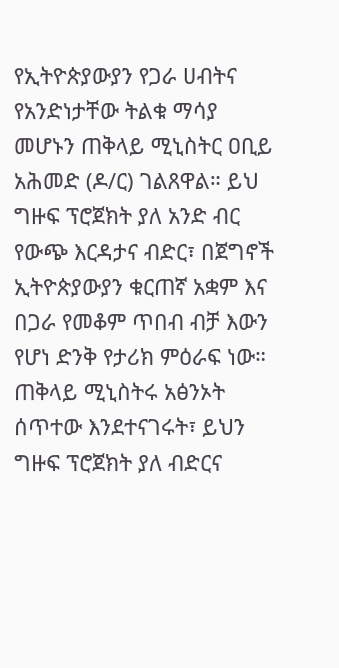የኢትዮጵያውያን የጋራ ሀብትና የአንድነታቸው ትልቁ ማሳያ መሆኑን ጠቅላይ ሚኒስትር ዐቢይ አሕመድ (ዶ/ር) ገልጸዋል። ይህ ግዙፍ ፕሮጀክት ያለ አንድ ብር የውጭ እርዳታና ብድር፣ በጀግኖች ኢትዮጵያውያን ቁርጠኛ አቋም እና በጋራ የመቆም ጥበብ ብቻ እውን የሆነ ድንቅ የታሪክ ምዕራፍ ነው። ጠቅላይ ሚኒስትሩ አፅንኦት ሰጥተው እንደተናገሩት፣ ይህን ግዙፍ ፕሮጀክት ያለ ብድርና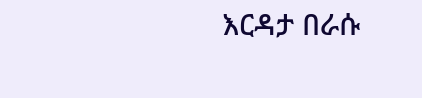እርዳታ በራሱ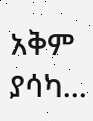አቅም ያሳካ…